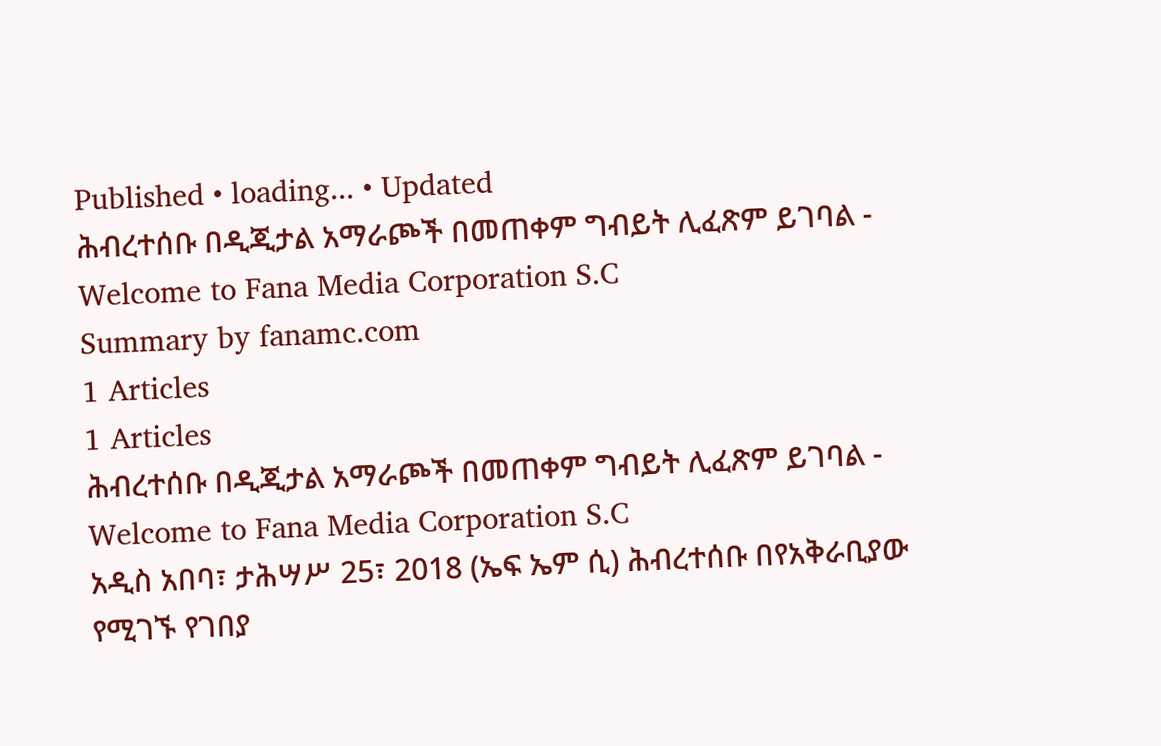Published • loading... • Updated
ሕብረተሰቡ በዲጂታል አማራጮች በመጠቀም ግብይት ሊፈጽም ይገባል - Welcome to Fana Media Corporation S.C
Summary by fanamc.com
1 Articles
1 Articles
ሕብረተሰቡ በዲጂታል አማራጮች በመጠቀም ግብይት ሊፈጽም ይገባል - Welcome to Fana Media Corporation S.C
አዲስ አበባ፣ ታሕሣሥ 25፣ 2018 (ኤፍ ኤም ሲ) ሕብረተሰቡ በየአቅራቢያው የሚገኙ የገበያ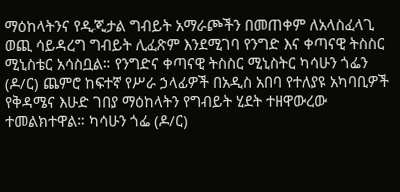ማዕከላትንና የዲጂታል ግብይት አማራጮችን በመጠቀም ለአላስፈላጊ ወጪ ሳይዳረግ ግብይት ሊፈጽም እንደሚገባ የንግድ እና ቀጣናዊ ትስስር ሚኒስቴር አሳስቧል። የንግድና ቀጣናዊ ትስስር ሚኒስትር ካሳሁን ጎፌን (ዶ/ር) ጨምሮ ከፍተኛ የሥራ ኃላፊዎች በአዲስ አበባ የተለያዩ አካባቢዎች የቅዳሜና እሁድ ገበያ ማዕከላትን የግብይት ሂደት ተዘዋውረው ተመልክተዋል። ካሳሁን ጎፌ (ዶ/ር)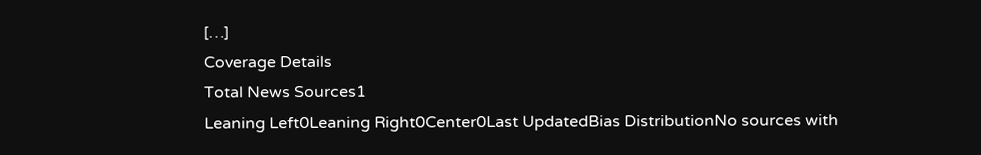[…]
Coverage Details
Total News Sources1
Leaning Left0Leaning Right0Center0Last UpdatedBias DistributionNo sources with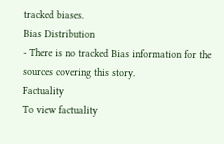tracked biases.
Bias Distribution
- There is no tracked Bias information for the sources covering this story.
Factuality
To view factuality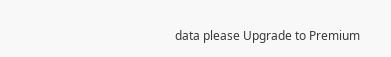data please Upgrade to Premium